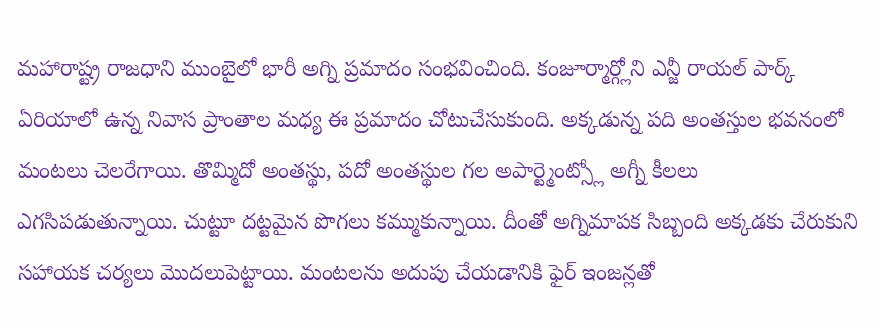మహారాష్ట్ర రాజధాని ముంబైలో భారీ అగ్ని ప్రమాదం సంభవించింది. కంజూర్మార్గ్లోని ఎన్జీ రాయల్ పార్క్ ఏరియాలో ఉన్న నివాస ప్రాంతాల మధ్య ఈ ప్రమాదం చోటుచేసుకుంది. అక్కడున్న పది అంతస్తుల భవనంలో మంటలు చెలరేగాయి. తొమ్మిదో అంతస్థు, పదో అంతస్థుల గల అపార్ట్మెంట్స్లో అగ్నీ కీలలు ఎగసిపడుతున్నాయి. చుట్టూ దట్టమైన పొగలు కమ్ముకున్నాయి. దీంతో అగ్నిమాపక సిబ్బంది అక్కడకు చేరుకుని సహాయక చర్యలు మొదలుపెట్టాయి. మంటలను అదుపు చేయడానికి ఫైర్ ఇంజన్లతో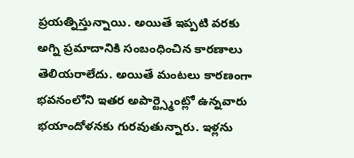ప్రయత్నిస్తున్నాయి. అయితే ఇప్పటి వరకు అగ్ని ప్రమాదానికి సంబంధించిన కారణాలు తెలియరాలేదు. అయితే మంటలు కారణంగా భవనంలోని ఇతర అపార్ట్స్మెంట్లో ఉన్నవారు భయాందోళనకు గురవుతున్నారు. ఇళ్లను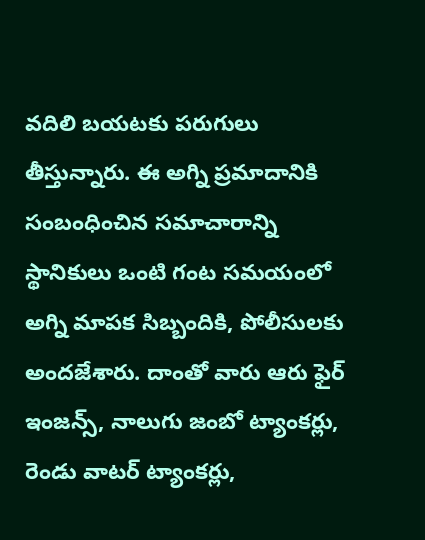వదిలి బయటకు పరుగులు తీస్తున్నారు. ఈ అగ్ని ప్రమాదానికి సంబంధించిన సమాచారాన్ని స్థానికులు ఒంటి గంట సమయంలో అగ్ని మాపక సిబ్బందికి, పోలీసులకు అందజేశారు. దాంతో వారు ఆరు ఫైర్ ఇంజన్స్, నాలుగు జంబో ట్యాంకర్లు, రెండు వాటర్ ట్యాంకర్లు,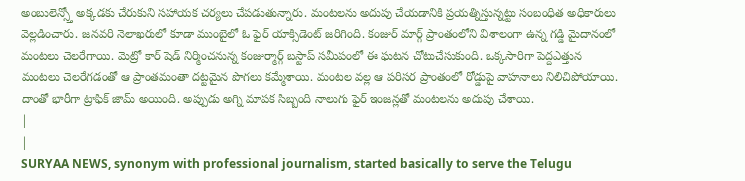అంబులెన్స్తో అక్కడకు చేరుకుని సహాయక చర్యలు చేపడుతున్నారు. మంటలను అదుపు చేయడానికి ప్రయత్నిస్తున్నట్టు సంబంధిత అధికారులు వెల్లడించారు. జనవరి నెలాఖరులో కూడా ముంబైలో ఓ ఫైర్ యాక్సిడెంట్ జరిగింది. కంజుర్ మార్గ్ ప్రాంతంలోని విశాలంగా ఉన్న గడ్డి మైదానంలో మంటలు చెలరేగాయి. మెట్రో కార్ షెడ్ నిర్మించనున్న కంజుర్మార్గ్ బస్టాప్ సమీపంలో ఈ ఘటన చోటుచేసుకుంది. ఒక్కసారిగా పెద్దఎత్తున మంటలు చెలరేగడంతో ఆ ప్రాంతమంతా దట్టమైన పొగలు కమ్మేశాయి. మంటల వల్ల ఆ పరిసర ప్రాంతంలో రోడ్డుపై వాహనాలు నిలిచిపోయాయి. దాంతో భారీగా ట్రాఫిక్ జామ్ అయింది. అప్పుడు అగ్ని మాపక సిబ్బంది నాలుగు ఫైర్ ఇంజన్లతో మంటలను అదుపు చేశాయి.
|
|
SURYAA NEWS, synonym with professional journalism, started basically to serve the Telugu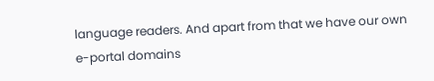language readers. And apart from that we have our own e-portal domains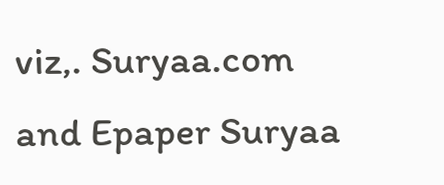viz,. Suryaa.com and Epaper Suryaa